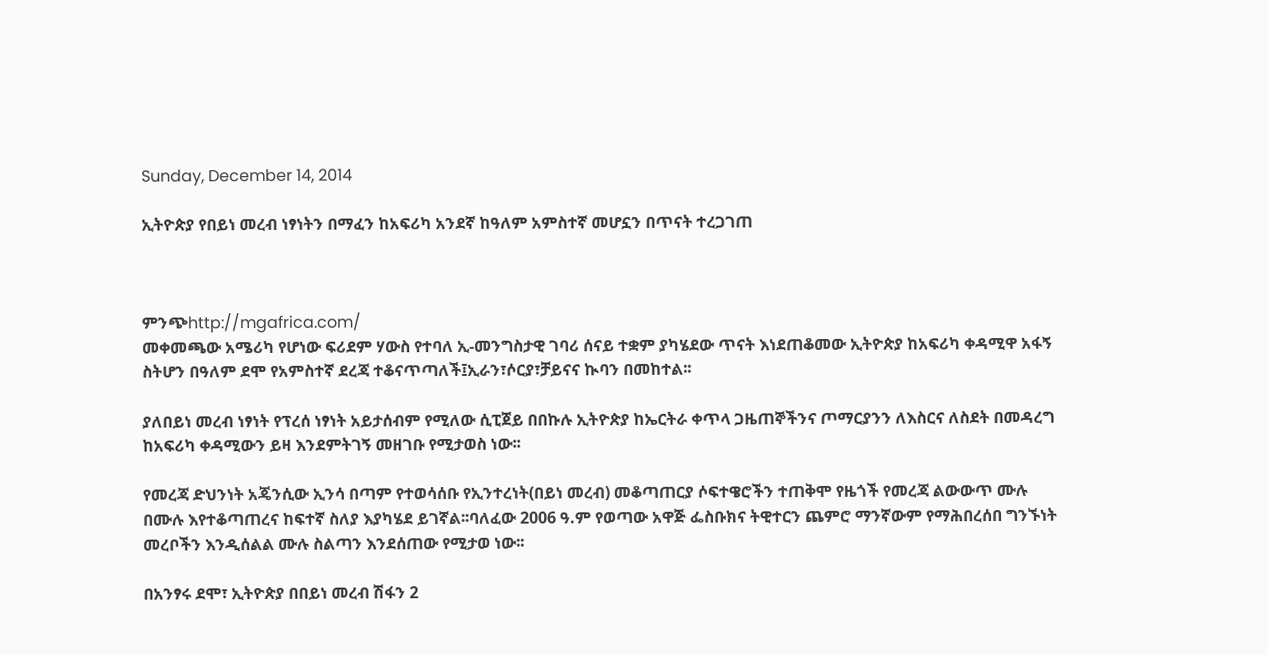Sunday, December 14, 2014

ኢትዮጵያ የበይነ መረብ ነፃነትን በማፈን ከአፍሪካ አንደኛ ከዓለም አምስተኛ መሆኗን በጥናት ተረጋገጠ



ምንጭhttp://mgafrica.com/
መቀመጫው አሜሪካ የሆነው ፍሪደም ሃውስ የተባለ ኢ-መንግስታዊ ገባሪ ሰናይ ተቋም ያካሄደው ጥናት እነደጠቆመው ኢትዮጵያ ከአፍሪካ ቀዳሚዋ አፋኝ ስትሆን በዓለም ደሞ የአምስተኛ ደረጃ ተቆናጥጣለች፤ኢራን፣ሶርያ፣ቻይናና ኲባን በመከተል፡፡

ያለበይነ መረብ ነፃነት የፕረሰ ነፃነት አይታሰብም የሚለው ሲፒጀይ በበኩሉ ኢትዮጵያ ከኤርትራ ቀጥላ ጋዜጠኞችንና ጦማርያንን ለእስርና ለስደት በመዳረግ ከአፍሪካ ቀዳሚውን ይዛ እንደምትገኝ መዘገቡ የሚታወስ ነው፡፡

የመረጃ ድህንነት አጄንሲው ኢንሳ በጣም የተወሳሰቡ የኢንተረነት(በይነ መረብ) መቆጣጠርያ ሶፍተዌሮችን ተጠቅሞ የዜጎች የመረጃ ልውውጥ ሙሉ በሙሉ እየተቆጣጠረና ከፍተኛ ስለያ እያካሄደ ይገኛል፡፡ባለፈው 2006 ዓ.ም የወጣው አዋጅ ፌስቡክና ትዊተርን ጨምሮ ማንኛውም የማሕበረሰበ ግንኙነት መረቦችን እንዲሰልል ሙሉ ስልጣን እንደሰጠው የሚታወ ነው፡፡

በአንፃሩ ደሞ፣ ኢትዮጵያ በበይነ መረብ ሽፋን 2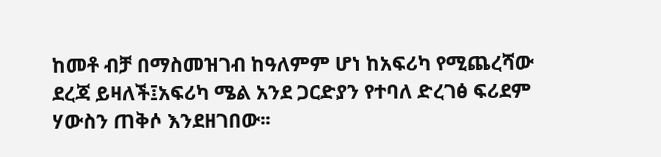ከመቶ ብቻ በማስመዝገብ ከዓለምም ሆነ ከአፍሪካ የሚጨረሻው ደረጃ ይዛለች፤አፍሪካ ሜል አንደ ጋርድያን የተባለ ድረገፅ ፍሪደም ሃውስን ጠቅሶ እንደዘገበው፡፡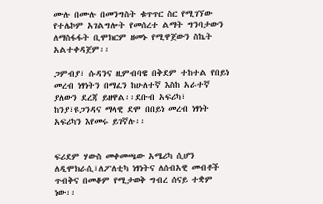ሙሉ በሙሉ በመንግስት ቁጥጥር ስር የሚገኘው የተሌኮም አገልግሎት የመሰረተ ልማት ግንባታውን ለማስፋፋት ቢሞክርም ዘመኑ የሚዋጀውን ስኬት አልተቀዳጀም፡፡

ጋምብያ፣ ሱዳንና ዚምብባዌ በቅደም ተከተል የበይነ መረብ ነፃነትን በማፈን ከሁለተኛ እስከ አራተኛ ያለውን ደረጃ ይዘዋል፡፡ደቡብ አፍሪካ፣ ከንያ፣ዩጋንዳና ማላዊ ደሞ በበይነ መረብ ነፃነት አፍሪካን እየመሩ ይገኛሉ፡፡


ፍሪደም ሃውስ መቀመጫው አሜሪካ ሲሆን ለዲሞክራሲ፣ለፖለቲካ ነፃነትና ለሰብአዊ መብቶች ጥብቅና በመቆም የሚታወቅ ግብረ ሰናይ ተቋም ነው፡፡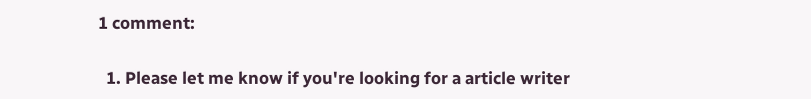1 comment:

  1. Please let me know if you're looking for a article writer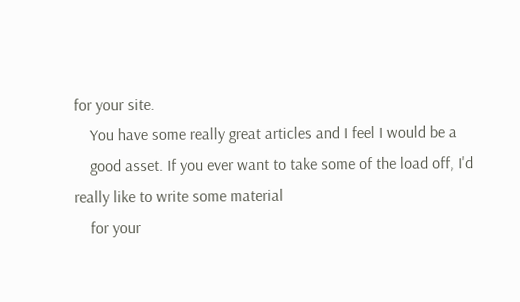for your site.
    You have some really great articles and I feel I would be a
    good asset. If you ever want to take some of the load off, I'd really like to write some material
    for your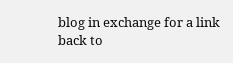blog in exchange for a link back to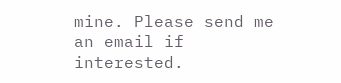mine. Please send me an email if interested.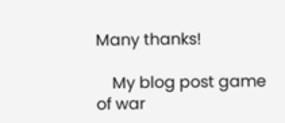Many thanks!

    My blog post game of war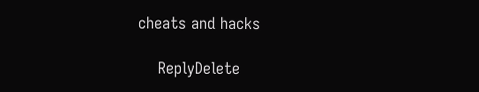cheats and hacks

    ReplyDelete